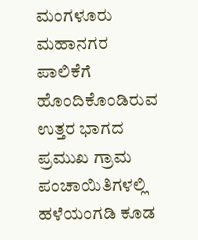ಮಂಗಳೂರು ಮಹಾನಗರ ಪಾಲಿಕೆಗೆ ಹೊಂದಿಕೊಂಡಿರುವ ಉತ್ತರ ಭಾಗದ ಪ್ರಮುಖ ಗ್ರಾಮ ಪಂಚಾಯಿತಿಗಳಲ್ಲಿ ಹಳೆಯಂಗಡಿ ಕೂಡ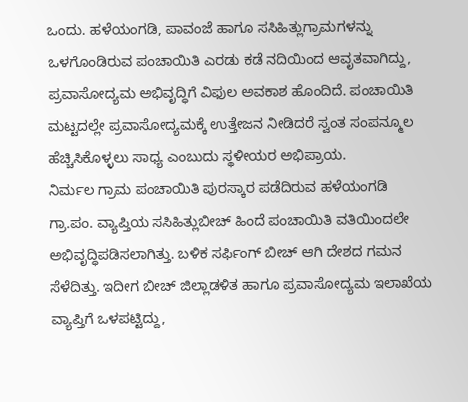ಒಂದು. ಹಳೆಯಂಗಡಿ, ಪಾವಂಜೆ ಹಾಗೂ ಸಸಿಹಿತ್ಲುಗ್ರಾಮಗಳನ್ನು ಒಳಗೊಂಡಿರುವ ಪಂಚಾಯಿತಿ ಎರಡು ಕಡೆ ನದಿಯಿಂದ ಆವೃತವಾಗಿದ್ದು, ಪ್ರವಾಸೋದ್ಯಮ ಅಭಿವೃದ್ಧಿಗೆ ವಿಫುಲ ಅವಕಾಶ ಹೊಂದಿದೆ. ಪಂಚಾಯಿತಿ ಮಟ್ಟದಲ್ಲೇ ಪ್ರವಾಸೋದ್ಯಮಕ್ಕೆ ಉತ್ತೇಜನ ನೀಡಿದರೆ ಸ್ವಂತ ಸಂಪನ್ಮೂಲ ಹೆಚ್ಚಿಸಿಕೊಳ್ಳಲು ಸಾಧ್ಯ ಎಂಬುದು ಸ್ಥಳೀಯರ ಅಭಿಪ್ರಾಯ.
ನಿರ್ಮಲ ಗ್ರಾಮ ಪಂಚಾಯಿತಿ ಪುರಸ್ಕಾರ ಪಡೆದಿರುವ ಹಳೆಯಂಗಡಿ ಗ್ರಾ.ಪಂ. ವ್ಯಾಪ್ತಿಯ ಸಸಿಹಿತ್ಲುಬೀಚ್ ಹಿಂದೆ ಪಂಚಾಯಿತಿ ವತಿಯಿಂದಲೇ ಅಭಿವೃದ್ಧಿಪಡಿಸಲಾಗಿತ್ತು. ಬಳಿಕ ಸರ್ಫಿಂಗ್ ಬೀಚ್ ಆಗಿ ದೇಶದ ಗಮನ ಸೆಳೆದಿತ್ತು. ಇದೀಗ ಬೀಚ್ ಜಿಲ್ಲಾಡಳಿತ ಹಾಗೂ ಪ್ರವಾಸೋದ್ಯಮ ಇಲಾಖೆಯ ವ್ಯಾಪ್ತಿಗೆ ಒಳಪಟ್ಟಿದ್ದು,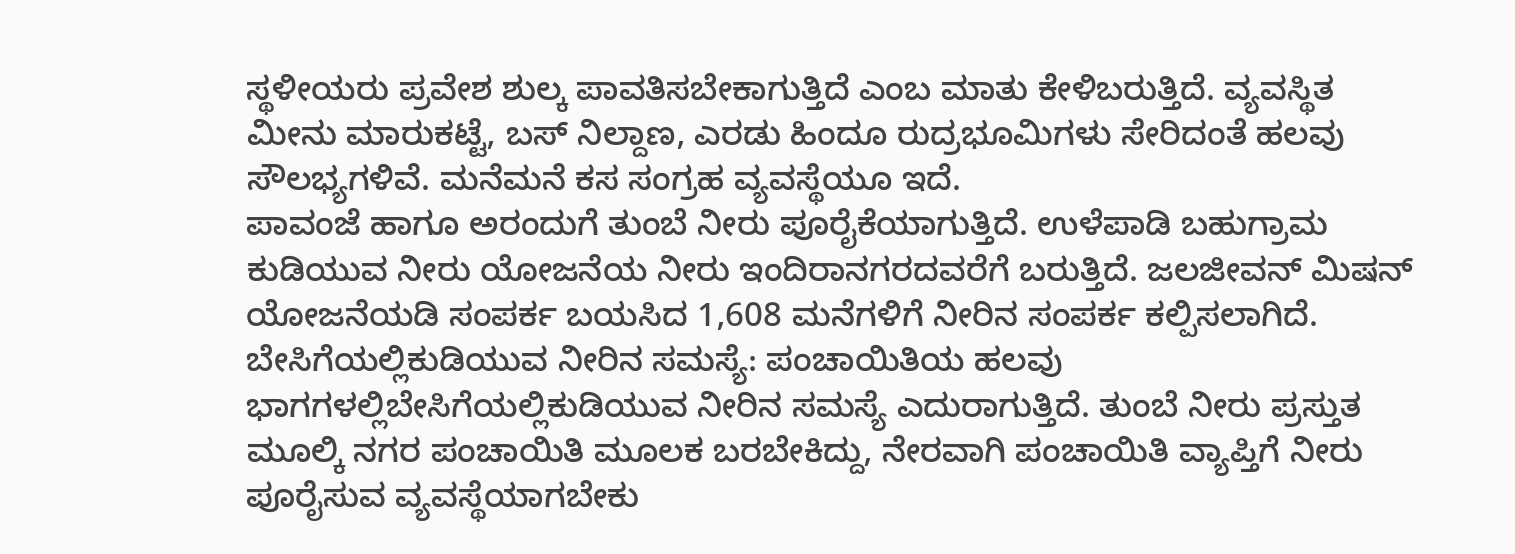ಸ್ಥಳೀಯರು ಪ್ರವೇಶ ಶುಲ್ಕ ಪಾವತಿಸಬೇಕಾಗುತ್ತಿದೆ ಎಂಬ ಮಾತು ಕೇಳಿಬರುತ್ತಿದೆ. ವ್ಯವಸ್ಥಿತ ಮೀನು ಮಾರುಕಟ್ಟೆ, ಬಸ್ ನಿಲ್ದಾಣ, ಎರಡು ಹಿಂದೂ ರುದ್ರಭೂಮಿಗಳು ಸೇರಿದಂತೆ ಹಲವು ಸೌಲಭ್ಯಗಳಿವೆ. ಮನೆಮನೆ ಕಸ ಸಂಗ್ರಹ ವ್ಯವಸ್ಥೆಯೂ ಇದೆ.
ಪಾವಂಜೆ ಹಾಗೂ ಅರಂದುಗೆ ತುಂಬೆ ನೀರು ಪೂರೈಕೆಯಾಗುತ್ತಿದೆ. ಉಳೆಪಾಡಿ ಬಹುಗ್ರಾಮ ಕುಡಿಯುವ ನೀರು ಯೋಜನೆಯ ನೀರು ಇಂದಿರಾನಗರದವರೆಗೆ ಬರುತ್ತಿದೆ. ಜಲಜೀವನ್ ಮಿಷನ್ ಯೋಜನೆಯಡಿ ಸಂಪರ್ಕ ಬಯಸಿದ 1,608 ಮನೆಗಳಿಗೆ ನೀರಿನ ಸಂಪರ್ಕ ಕಲ್ಪಿಸಲಾಗಿದೆ.
ಬೇಸಿಗೆಯಲ್ಲಿಕುಡಿಯುವ ನೀರಿನ ಸಮಸ್ಯೆ: ಪಂಚಾಯಿತಿಯ ಹಲವು ಭಾಗಗಳಲ್ಲಿಬೇಸಿಗೆಯಲ್ಲಿಕುಡಿಯುವ ನೀರಿನ ಸಮಸ್ಯೆ ಎದುರಾಗುತ್ತಿದೆ. ತುಂಬೆ ನೀರು ಪ್ರಸ್ತುತ ಮೂಲ್ಕಿ ನಗರ ಪಂಚಾಯಿತಿ ಮೂಲಕ ಬರಬೇಕಿದ್ದು, ನೇರವಾಗಿ ಪಂಚಾಯಿತಿ ವ್ಯಾಪ್ತಿಗೆ ನೀರು ಪೂರೈಸುವ ವ್ಯವಸ್ಥೆಯಾಗಬೇಕು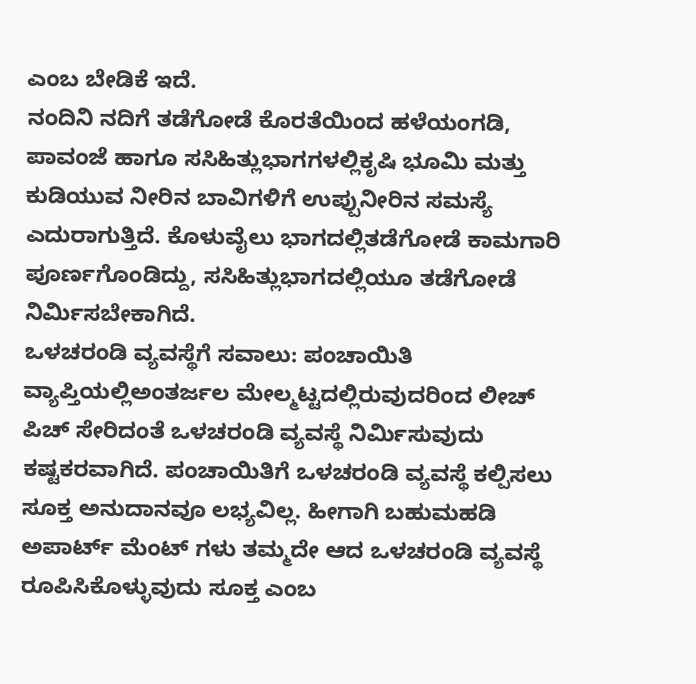ಎಂಬ ಬೇಡಿಕೆ ಇದೆ.
ನಂದಿನಿ ನದಿಗೆ ತಡೆಗೋಡೆ ಕೊರತೆಯಿಂದ ಹಳೆಯಂಗಡಿ, ಪಾವಂಜೆ ಹಾಗೂ ಸಸಿಹಿತ್ಲುಭಾಗಗಳಲ್ಲಿಕೃಷಿ ಭೂಮಿ ಮತ್ತು ಕುಡಿಯುವ ನೀರಿನ ಬಾವಿಗಳಿಗೆ ಉಪ್ಪುನೀರಿನ ಸಮಸ್ಯೆ ಎದುರಾಗುತ್ತಿದೆ. ಕೊಳುವೈಲು ಭಾಗದಲ್ಲಿತಡೆಗೋಡೆ ಕಾಮಗಾರಿ ಪೂರ್ಣಗೊಂಡಿದ್ದು, ಸಸಿಹಿತ್ಲುಭಾಗದಲ್ಲಿಯೂ ತಡೆಗೋಡೆ ನಿರ್ಮಿಸಬೇಕಾಗಿದೆ.
ಒಳಚರಂಡಿ ವ್ಯವಸ್ಥೆಗೆ ಸವಾಲು: ಪಂಚಾಯಿತಿ ವ್ಯಾಪ್ತಿಯಲ್ಲಿಅಂತರ್ಜಲ ಮೇಲ್ಮಟ್ಟದಲ್ಲಿರುವುದರಿಂದ ಲೀಚ್ ಪಿಚ್ ಸೇರಿದಂತೆ ಒಳಚರಂಡಿ ವ್ಯವಸ್ಥೆ ನಿರ್ಮಿಸುವುದು ಕಷ್ಟಕರವಾಗಿದೆ. ಪಂಚಾಯಿತಿಗೆ ಒಳಚರಂಡಿ ವ್ಯವಸ್ಥೆ ಕಲ್ಪಿಸಲು ಸೂಕ್ತ ಅನುದಾನವೂ ಲಭ್ಯವಿಲ್ಲ. ಹೀಗಾಗಿ ಬಹುಮಹಡಿ ಅಪಾರ್ಟ್ ಮೆಂಟ್ ಗಳು ತಮ್ಮದೇ ಆದ ಒಳಚರಂಡಿ ವ್ಯವಸ್ಥೆ ರೂಪಿಸಿಕೊಳ್ಳುವುದು ಸೂಕ್ತ ಎಂಬ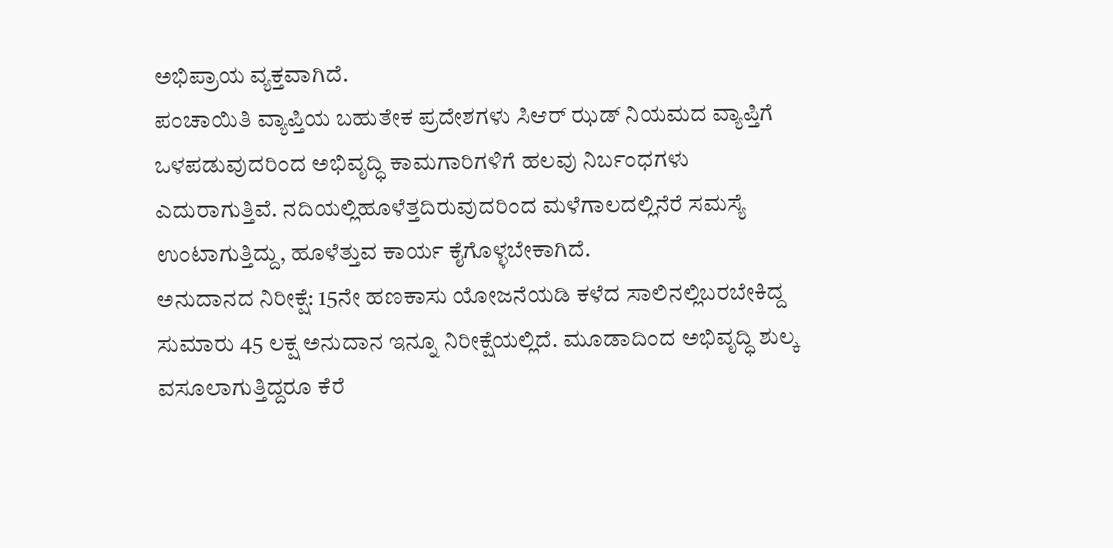ಅಭಿಪ್ರಾಯ ವ್ಯಕ್ತವಾಗಿದೆ.
ಪಂಚಾಯಿತಿ ವ್ಯಾಪ್ತಿಯ ಬಹುತೇಕ ಪ್ರದೇಶಗಳು ಸಿಆರ್ ಝಡ್ ನಿಯಮದ ವ್ಯಾಪ್ತಿಗೆ ಒಳಪಡುವುದರಿಂದ ಅಭಿವೃದ್ಧಿ ಕಾಮಗಾರಿಗಳಿಗೆ ಹಲವು ನಿರ್ಬಂಧಗಳು ಎದುರಾಗುತ್ತಿವೆ. ನದಿಯಲ್ಲಿಹೂಳೆತ್ತದಿರುವುದರಿಂದ ಮಳೆಗಾಲದಲ್ಲಿನೆರೆ ಸಮಸ್ಯೆ ಉಂಟಾಗುತ್ತಿದ್ದು, ಹೂಳೆತ್ತುವ ಕಾರ್ಯ ಕೈಗೊಳ್ಳಬೇಕಾಗಿದೆ.
ಅನುದಾನದ ನಿರೀಕ್ಷೆ: 15ನೇ ಹಣಕಾಸು ಯೋಜನೆಯಡಿ ಕಳೆದ ಸಾಲಿನಲ್ಲಿಬರಬೇಕಿದ್ದ ಸುಮಾರು 45 ಲಕ್ಷ ಅನುದಾನ ಇನ್ನೂ ನಿರೀಕ್ಷೆಯಲ್ಲಿದೆ. ಮೂಡಾದಿಂದ ಅಭಿವೃದ್ಧಿ ಶುಲ್ಕ ವಸೂಲಾಗುತ್ತಿದ್ದರೂ ಕೆರೆ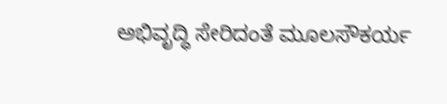ಅಭಿವೃದ್ಧಿ ಸೇರಿದಂತೆ ಮೂಲಸೌಕರ್ಯ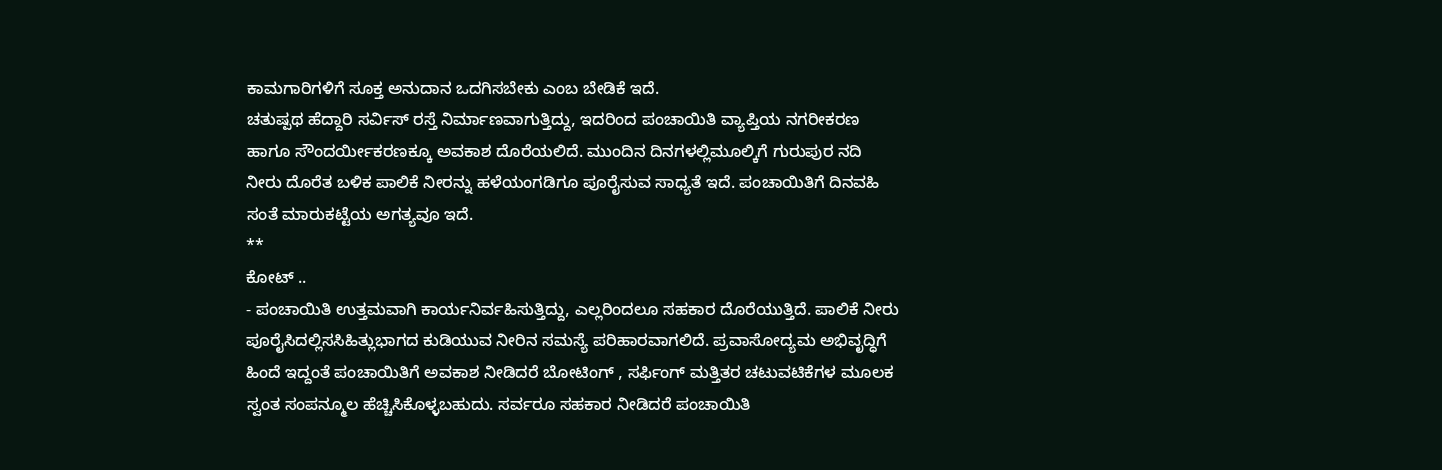ಕಾಮಗಾರಿಗಳಿಗೆ ಸೂಕ್ತ ಅನುದಾನ ಒದಗಿಸಬೇಕು ಎಂಬ ಬೇಡಿಕೆ ಇದೆ.
ಚತುಷ್ಪಥ ಹೆದ್ದಾರಿ ಸರ್ವಿಸ್ ರಸ್ತೆ ನಿರ್ಮಾಣವಾಗುತ್ತಿದ್ದು, ಇದರಿಂದ ಪಂಚಾಯಿತಿ ವ್ಯಾಪ್ತಿಯ ನಗರೀಕರಣ ಹಾಗೂ ಸೌಂದರ್ಯೀಕರಣಕ್ಕೂ ಅವಕಾಶ ದೊರೆಯಲಿದೆ. ಮುಂದಿನ ದಿನಗಳಲ್ಲಿಮೂಲ್ಕಿಗೆ ಗುರುಪುರ ನದಿ ನೀರು ದೊರೆತ ಬಳಿಕ ಪಾಲಿಕೆ ನೀರನ್ನು ಹಳೆಯಂಗಡಿಗೂ ಪೂರೈಸುವ ಸಾಧ್ಯತೆ ಇದೆ. ಪಂಚಾಯಿತಿಗೆ ದಿನವಹಿ ಸಂತೆ ಮಾರುಕಟ್ಟೆಯ ಅಗತ್ಯವೂ ಇದೆ.
**
ಕೋಟ್ ..
- ಪಂಚಾಯಿತಿ ಉತ್ತಮವಾಗಿ ಕಾರ್ಯನಿರ್ವಹಿಸುತ್ತಿದ್ದು, ಎಲ್ಲರಿಂದಲೂ ಸಹಕಾರ ದೊರೆಯುತ್ತಿದೆ. ಪಾಲಿಕೆ ನೀರು ಪೂರೈಸಿದಲ್ಲಿಸಸಿಹಿತ್ಲುಭಾಗದ ಕುಡಿಯುವ ನೀರಿನ ಸಮಸ್ಯೆ ಪರಿಹಾರವಾಗಲಿದೆ. ಪ್ರವಾಸೋದ್ಯಮ ಅಭಿವೃದ್ಧಿಗೆ ಹಿಂದೆ ಇದ್ದಂತೆ ಪಂಚಾಯಿತಿಗೆ ಅವಕಾಶ ನೀಡಿದರೆ ಬೋಟಿಂಗ್ , ಸರ್ಫಿಂಗ್ ಮತ್ತಿತರ ಚಟುವಟಿಕೆಗಳ ಮೂಲಕ ಸ್ವಂತ ಸಂಪನ್ಮೂಲ ಹೆಚ್ಚಿಸಿಕೊಳ್ಳಬಹುದು. ಸರ್ವರೂ ಸಹಕಾರ ನೀಡಿದರೆ ಪಂಚಾಯಿತಿ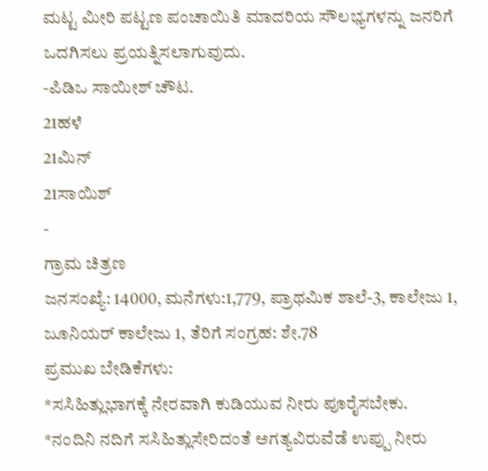ಮಟ್ಟ ಮೀರಿ ಪಟ್ಟಣ ಪಂಚಾಯಿತಿ ಮಾದರಿಯ ಸೌಲಭ್ಯಗಳನ್ನು ಜನರಿಗೆ ಒದಗಿಸಲು ಪ್ರಯತ್ನಿಸಲಾಗುವುದು.
-ಪಿಡಿಒ ಸಾಯೀಶ್ ಚೌಟ.
21ಹಳೆ
21ಮಿನ್
21ಸಾಯಿಶ್
-
ಗ್ರಾಮ ಚಿತ್ರಣ
ಜನಸಂಖ್ಯೆ: 14000, ಮನೆಗಳು:1,779, ಪ್ರಾಥಮಿಕ ಶಾಲೆ-3, ಕಾಲೇಜು 1, ಜೂನಿಯರ್ ಕಾಲೇಜು 1, ತೆರಿಗೆ ಸಂಗ್ರಹ: ಶೇ.78
ಪ್ರಮುಖ ಬೇಡಿಕೆಗಳು:
*ಸಸಿಹಿತ್ಲುಭಾಗಕ್ಕೆ ನೇರವಾಗಿ ಕುಡಿಯುವ ನೀರು ಪೂರೈಸಬೇಕು.
*ನಂದಿನಿ ನದಿಗೆ ಸಸಿಹಿತ್ಲುಸೇರಿದಂತೆ ಅಗತ್ಯವಿರುವೆಡೆ ಉಪ್ಪು ನೀರು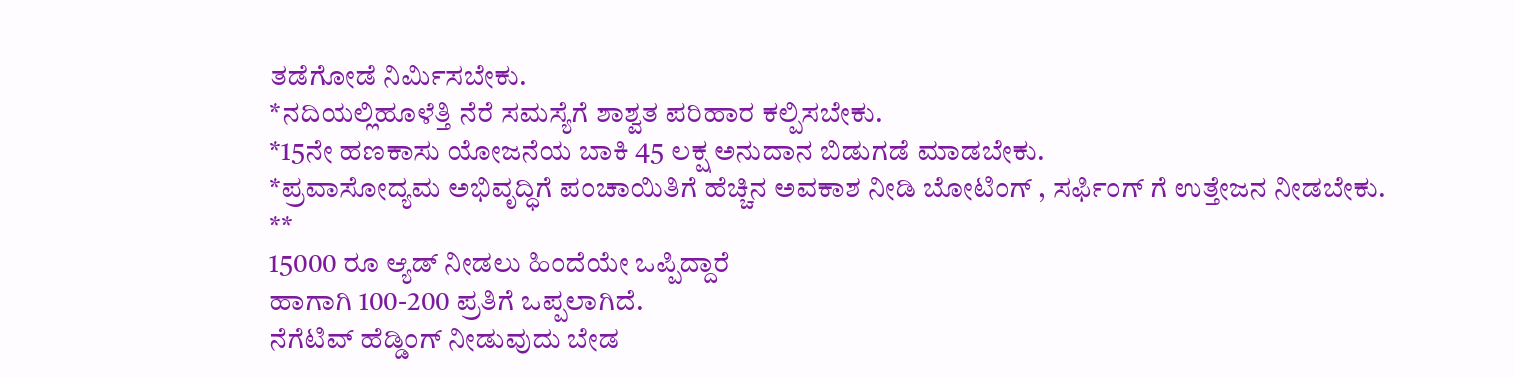ತಡೆಗೋಡೆ ನಿರ್ಮಿಸಬೇಕು.
*ನದಿಯಲ್ಲಿಹೂಳೆತ್ತಿ ನೆರೆ ಸಮಸ್ಯೆಗೆ ಶಾಶ್ವತ ಪರಿಹಾರ ಕಲ್ಪಿಸಬೇಕು.
*15ನೇ ಹಣಕಾಸು ಯೋಜನೆಯ ಬಾಕಿ 45 ಲಕ್ಷ ಅನುದಾನ ಬಿಡುಗಡೆ ಮಾಡಬೇಕು.
*ಪ್ರವಾಸೋದ್ಯಮ ಅಭಿವೃದ್ಧಿಗೆ ಪಂಚಾಯಿತಿಗೆ ಹೆಚ್ಚಿನ ಅವಕಾಶ ನೀಡಿ ಬೋಟಿಂಗ್ , ಸರ್ಫಿಂಗ್ ಗೆ ಉತ್ತೇಜನ ನೀಡಬೇಕು.
**
15000 ರೂ ಆ್ಯಡ್ ನೀಡಲು ಹಿಂದೆಯೇ ಒಪ್ಪಿದ್ದಾರೆ
ಹಾಗಾಗಿ 100-200 ಪ್ರತಿಗೆ ಒಪ್ಪಲಾಗಿದೆ.
ನೆಗೆಟಿವ್ ಹೆಡ್ಡಿಂಗ್ ನೀಡುವುದು ಬೇಡ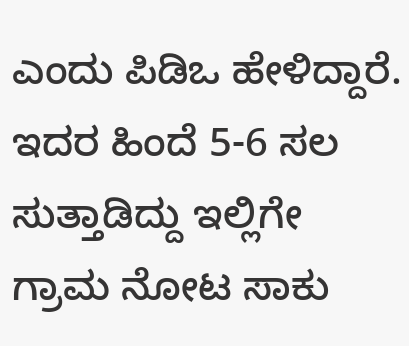ಎಂದು ಪಿಡಿಒ ಹೇಳಿದ್ದಾರೆ.
ಇದರ ಹಿಂದೆ 5-6 ಸಲ ಸುತ್ತಾಡಿದ್ದು ಇಲ್ಲಿಗೇ ಗ್ರಾಮ ನೋಟ ಸಾಕು